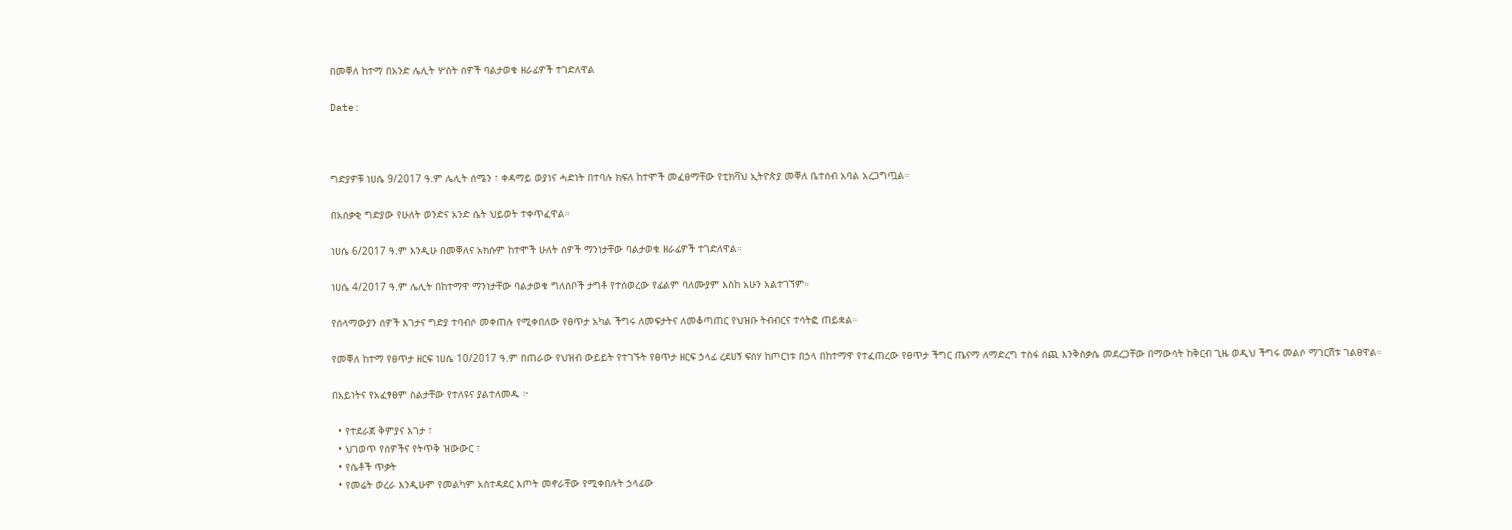በመቐለ ከተማ በአንድ ሌሊት ሦስት ሰዎች ባልታወቁ ዘራፊዎች ተገድለዋል

Date:



ግድያዎቹ ነሀሴ 9/2017 ዓ.ም ሌሊት ሰሜን ፣ ቀዳማይ ወያነና ሓድነት በተባሉ ክፍለ ከተሞች መፈፀማቸው የቲክቫህ ኢትዮጵያ መቐለ ቤተሰብ አባል አረጋግጧል።

በአሰቃቂ ግድያው የሁለት ወንድና አንድ ሴት ህይወት ተቀጥፈዋል።

ነሀሴ 6/2017 ዓ.ም እንዲሁ በመቐለና አክሱም ከተሞች ሁለት ሰዎች ማንነታቸው ባልታወቁ ዘራፊዎች ተገድለዋል።

ነሀሴ 4/2017 ዓ.ም ሌሊት በከተማዋ ማንነታቸው ባልታወቁ ግለሰቦች ታግቶ የተሰወረው የፊልም ባለሙያም እስከ አሁን አልተገኘም።

የሰላማውያን ሰዎች እገታና ግድያ ተባብሶ መቀጠሉ የሚቀበለው የፀጥታ አካል ችግሩ ለመፍታትና ለመቆጣጠር የህዝቡ ትብብርና ተሳትፎ ጠይቋል።

የመቐለ ከተማ የፀጥታ ዘርፍ ነሀሴ 10/2017 ዓ.ም በጠራው የህዝብ ውይይት የተገኙት የፀጥታ ዘርፍ ኃላፊ ረደሀኝ ፍሰሃ ከጦርነቱ በኃላ በከተማዋ የተፈጠረው የፀጥታ ችግር ጤናማ ለማድረግ ተስፋ ሰጪ እንቅስቃሴ መደረጋቸው በማውሳት ከቅርብ ጊዜ ወዲህ ችግሩ መልሶ ማገርሸቱ ገልፀዋል።

በአይነትና የአፈፃፀም ስልታቸው የተለዩና ያልተለመዱ ፦

  • የተደራጀ ቅምያና እገታ ፣
  • ህገወጥ የሰዎችና የትጥቅ ዝውውር ፣
  • የሴቶች ጥቃት
  • የመሬት ወረራ እንዲሁም የመልካም አስተዳደር እጦት መኖራቸው የሚቀበሉት ኃላፊው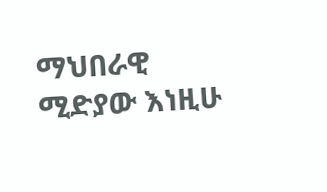ማህበራዊ ሚድያው እነዚሁ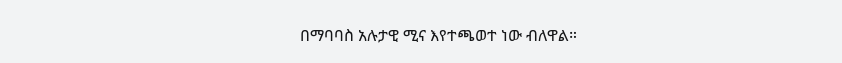በማባባስ አሉታዊ ሚና እየተጫወተ ነው ብለዋል።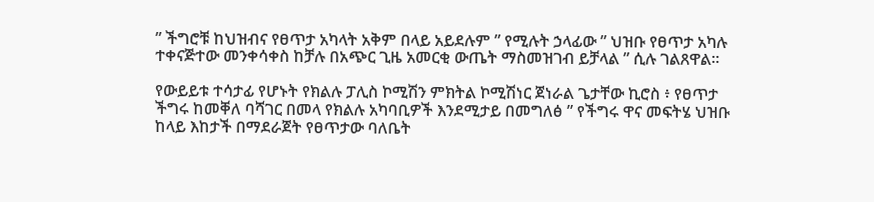” ችግሮቹ ከህዝብና የፀጥታ አካላት አቅም በላይ አይደሉም ” የሚሉት ኃላፊው ” ህዝቡ የፀጥታ አካሉ ተቀናጅተው መንቀሳቀስ ከቻሉ በአጭር ጊዜ አመርቂ ውጤት ማስመዝገብ ይቻላል ” ሲሉ ገልጸዋል።

የውይይቱ ተሳታፊ የሆኑት የክልሉ ፓሊስ ኮሚሽን ምክትል ኮሚሽነር ጀነራል ጌታቸው ኪሮስ ፥ የፀጥታ ችግሩ ከመቐለ ባሻገር በመላ የክልሉ አካባቢዎች እንደሚታይ በመግለፅ ” የችግሩ ዋና መፍትሄ ህዝቡ ከላይ እከታች በማደራጀት የፀጥታው ባለቤት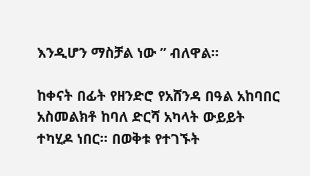እንዲሆን ማስቻል ነው ” ብለዋል።

ከቀናት በፊት የዘንድሮ የአሸንዳ በዓል አከባበር አስመልክቶ ከባለ ድርሻ አካላት ውይይት ተካሂዶ ነበር። በወቅቱ የተገኙት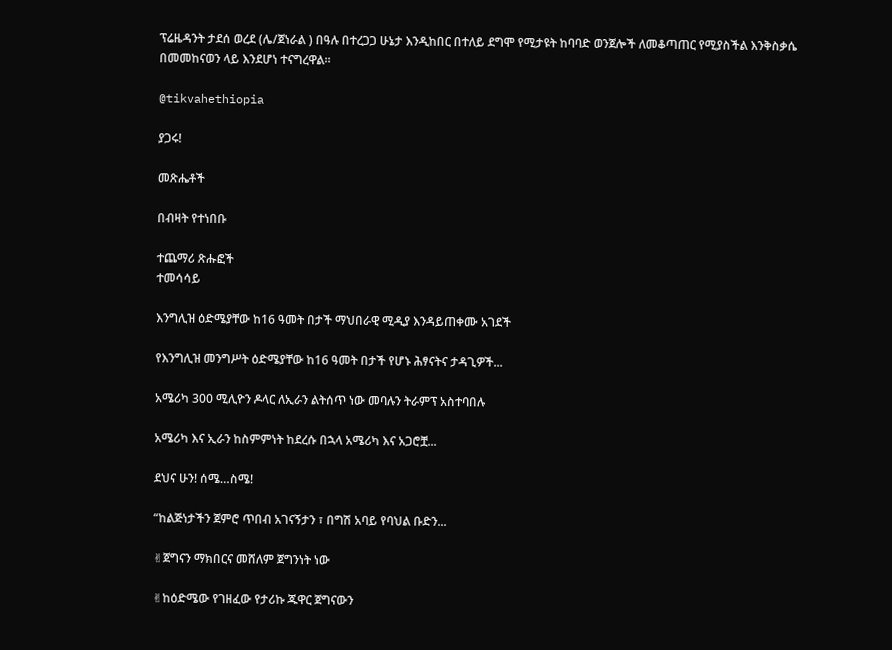ፕሬዜዳንት ታደሰ ወረደ (ሌ/ጀነራል ) በዓሉ በተረጋጋ ሁኔታ እንዲከበር በተለይ ደግሞ የሚታዩት ከባባድ ወንጀሎች ለመቆጣጠር የሚያስችል እንቅስቃሴ በመመከናወን ላይ እንደሆነ ተናግረዋል።

@tikvahethiopia

ያጋሩ!

መጽሔቶች

በብዛት የተነበቡ

ተጨማሪ ጽሑፎች
ተመሳሳይ

እንግሊዝ ዕድሜያቸው ከ16 ዓመት በታች ማህበራዊ ሚዲያ እንዳይጠቀሙ አገደች

የእንግሊዝ መንግሥት ዕድሜያቸው ከ16 ዓመት በታች የሆኑ ሕፃናትና ታዳጊዎች...

አሜሪካ 300 ሚሊዮን ዶላር ለኢራን ልትሰጥ ነው መባሉን ትራምፕ አስተባበሉ

አሜሪካ እና ኢራን ከስምምነት ከደረሱ በኋላ አሜሪካ እና አጋሮቿ...

ደህና ሁን! ሰሜ…ስሜ!

“ከልጅነታችን ጀምሮ ጥበብ አገናኝታን ፣ በግሽ አባይ የባህል ቡድን...

✌ጀግናን ማክበርና መሸለም ጀግንነት ነው

✌ከዕድሜው የገዘፈው የታሪኩ ጁዋር ጀግናውን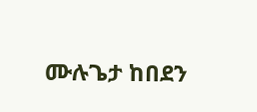ሙሉጌታ ከበደን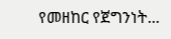የመዘከር የጀግንነት...